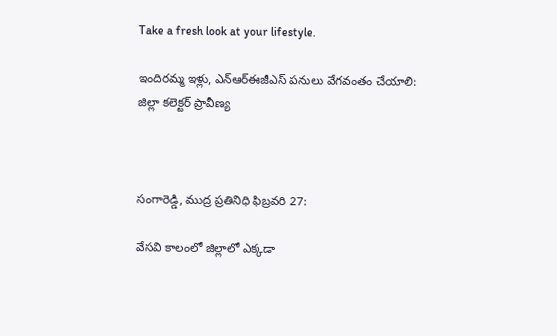Take a fresh look at your lifestyle.

ఇందిరమ్మ ఇళ్లు, ఎన్‌ఆర్‌ఈజీఎస్ పనులు వేగవంతం చేయాలి: జిల్లా కలెక్టర్ ప్రావీణ్య



సంగారెడ్డి, ముద్ర ప్రతినిధి ఫిబ్రవరి 27:

వేసవి కాలంలో జిల్లాలో ఎక్కడా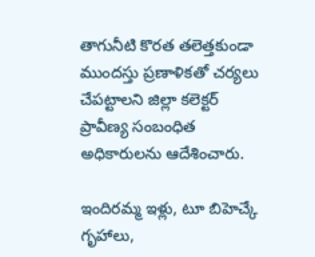తాగునీటి కొరత తలెత్తకుండా ముందస్తు ప్రణాళికతో చర్యలు చేపట్టాలని జిల్లా కలెక్టర్ ప్రావీణ్య సంబంధిత అధికారులను ఆదేశించారు.

ఇందిరమ్మ ఇళ్లు, టూ బిహెచ్కే గృహాలు,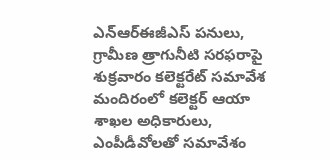ఎన్‌ఆర్‌ఈజీఎస్ పనులు, గ్రామీణ త్రాగునీటి సరఫరాపై శుక్రవారం కలెక్టరేట్ సమావేశ మందిరంలో కలెక్టర్ ఆయా శాఖల అధికారులు, ఎంపీడీవోలతో సమావేశం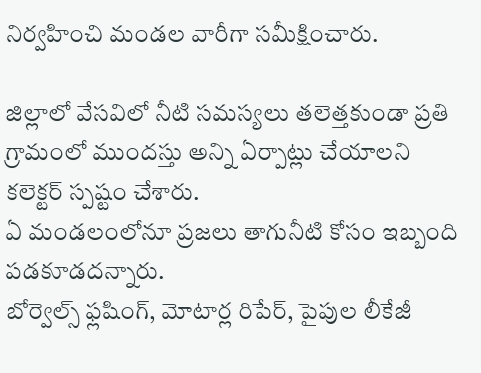నిర్వహించి మండల వారీగా సమీక్షించారు.

జిల్లాలో వేసవిలో నీటి సమస్యలు తలెత్తకుండా ప్రతి గ్రామంలో ముందస్తు అన్ని ఏర్పాట్లు చేయాలని కలెక్టర్ స్పష్టం చేశారు.
ఏ మండలంలోనూ ప్రజలు తాగునీటి కోసం ఇబ్బంది పడకూడదన్నారు.
బోర్వెల్స్ ఫ్లషింగ్, మోటార్ల రిపేర్, పైపుల లీకేజీ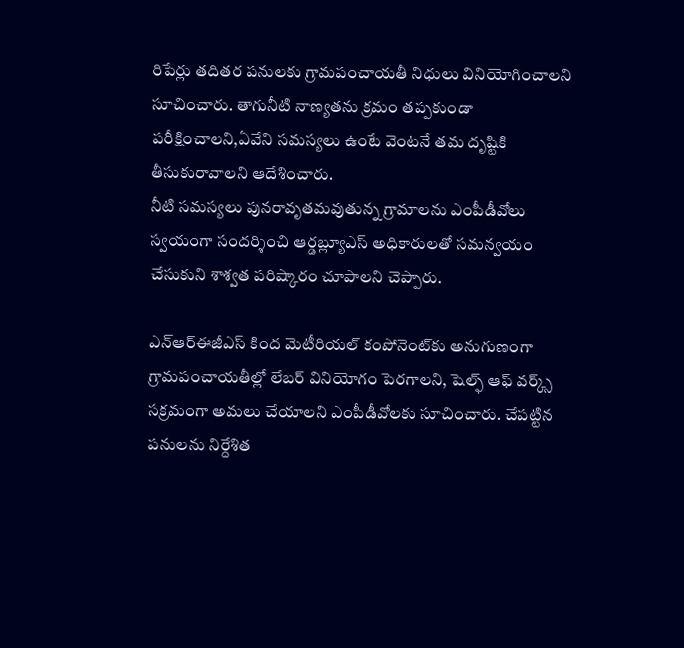రిపేర్లు తదితర పనులకు గ్రామపంచాయతీ నిధులు వినియోగించాలని సూచించారు. తాగునీటి నాణ్యతను క్రమం తప్పకుండా పరీక్షించాలని,ఏవేని సమస్యలు ఉంటే వెంటనే తమ దృష్టికి తీసుకురావాలని ఆదేశించారు.
నీటి సమస్యలు పునరావృతమవుతున్న గ్రామాలను ఎంపీడీవోలు స్వయంగా సందర్శించి ఆర్డబ్ల్యూఎస్ అధికారులతో సమన్వయం చేసుకుని శాశ్వత పరిష్కారం చూపాలని చెప్పారు.

ఎన్‌ఆర్‌ఈజీఎస్ కింద మెటీరియల్ కంపోనెంట్‌కు అనుగుణంగా గ్రామపంచాయతీల్లో లేబర్ వినియోగం పెరగాలని, షెల్ఫ్ ఆఫ్ వర్క్స్ సక్రమంగా అమలు చేయాలని ఎంపీడీవోలకు సూచించారు. చేపట్టిన పనులను నిర్దేశిత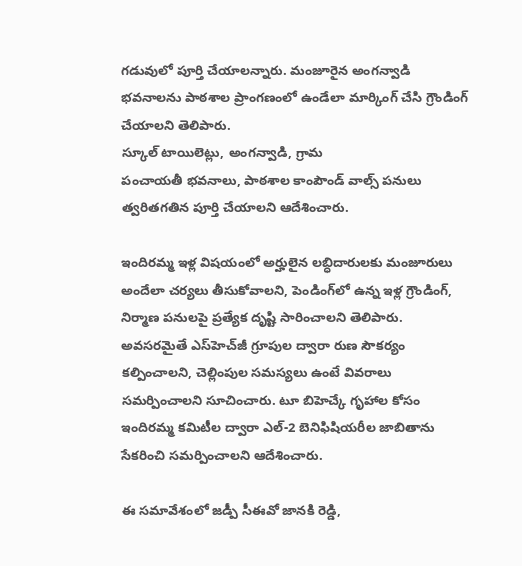గడువులో పూర్తి చేయాలన్నారు. మంజూరైన అంగన్వాడి భవనాలను పాఠశాల ప్రాంగణంలో ఉండేలా మార్కింగ్ చేసి గ్రౌండింగ్ చేయాలని తెలిపారు.
స్కూల్ టాయిలెట్లు, అంగన్వాడి, గ్రామ
పంచాయతీ భవనాలు, పాఠశాల కాంపౌండ్ వాల్స్ పనులు త్వరితగతిన పూర్తి చేయాలని ఆదేశించారు.

ఇందిరమ్మ ఇళ్ల విషయంలో అర్హులైన లబ్ధిదారులకు మంజూరులు అందేలా చర్యలు తీసుకోవాలని, పెండింగ్‌లో ఉన్న ఇళ్ల గ్రౌండింగ్, నిర్మాణ పనులపై ప్రత్యేక దృష్టి సారించాలని తెలిపారు. అవసరమైతే ఎస్‌హెచ్‌జీ గ్రూపుల ద్వారా రుణ సౌకర్యం కల్పించాలని, చెల్లింపుల సమస్యలు ఉంటే వివరాలు సమర్పించాలని సూచించారు. టూ బిహెచ్కే గృహాల కోసం ఇందిరమ్మ కమిటీల ద్వారా ఎల్-2 బెనిఫిషియరీల జాబితాను సేకరించి సమర్పించాలని ఆదేశించారు.

ఈ సమావేశంలో జడ్పీ సీఈవో జానకి రెడ్డి,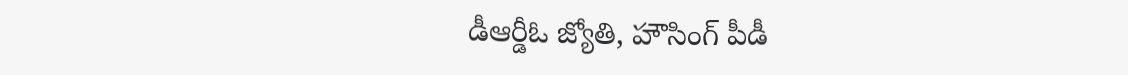డీఆర్డీఓ జ్యోతి, హౌసింగ్ పీడీ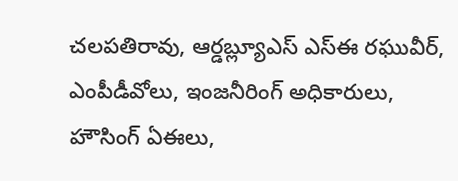చలపతిరావు, ఆర్డబ్ల్యూఎస్ ఎస్ఈ రఘువీర్, ఎంపీడీవోలు, ఇంజనీరింగ్ అధికారులు, హౌసింగ్ ఏఈలు,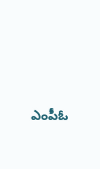ఎంపీఓ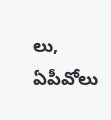లు, ఏపీవోలు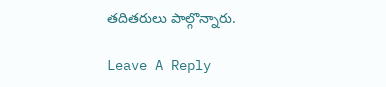తదితరులు పాల్గొన్నారు.

Leave A Reply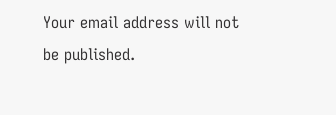Your email address will not be published.